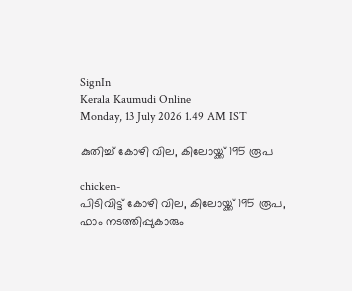SignIn
Kerala Kaumudi Online
Monday, 13 July 2026 1.49 AM IST

കുതിച്ച് കോഴി വില, കിലോയ്ക്ക് 195 രൂപ

chicken-
പിടിവിട്ട് കോഴി വില, കിലോയ്ക്ക് 195 രൂപ, ഫാം നടത്തിപ്പുകാരും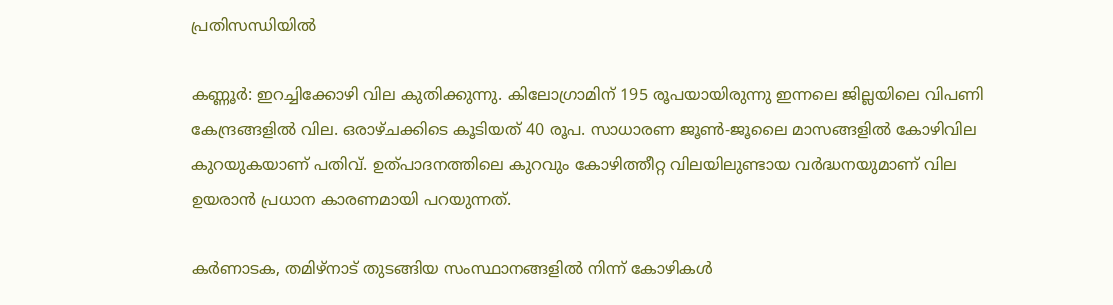പ്രതിസന്ധിയിൽ

കണ്ണൂർ: ഇറച്ചിക്കോഴി വില കുതിക്കുന്നു. കിലോഗ്രാമിന് 195 രൂപയായിരുന്നു ഇന്നലെ ജില്ലയിലെ വിപണി കേന്ദ്രങ്ങളിൽ വില. ഒരാഴ്ചക്കിടെ കൂടിയത് 40 രൂപ. സാധാരണ ജൂൺ-ജൂലൈ മാസങ്ങളിൽ കോഴിവില കുറയുകയാണ് പതിവ്. ഉത്പാദനത്തിലെ കുറവും കോഴിത്തീറ്റ വിലയിലുണ്ടായ വർദ്ധനയുമാണ് വില ഉയരാൻ പ്രധാന കാരണമായി പറയുന്നത്.

കർണാടക, തമിഴ്നാട് തുടങ്ങിയ സംസ്ഥാനങ്ങളിൽ നിന്ന് കോഴികൾ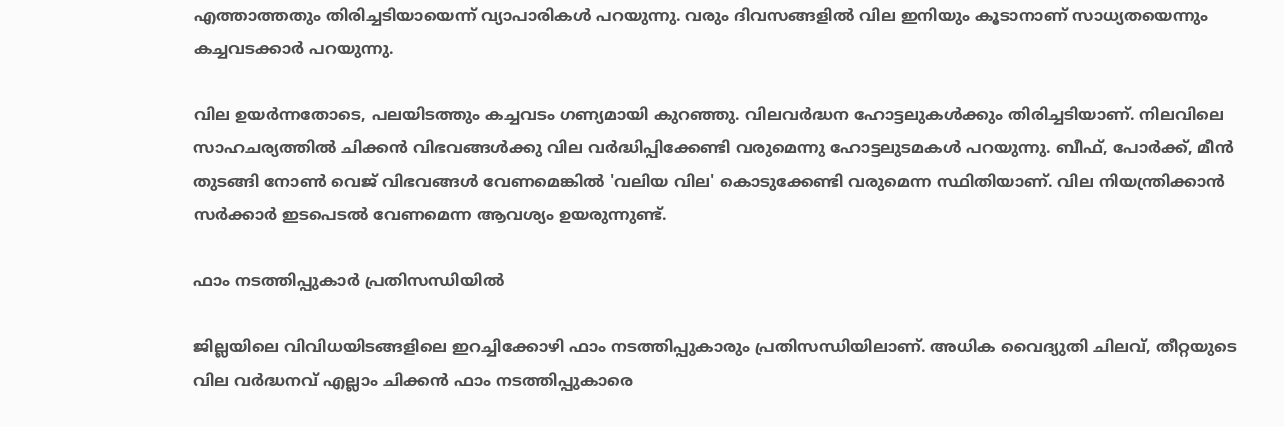എത്താത്തതും തിരിച്ചടിയായെന്ന് വ്യാപാരികൾ പറയുന്നു. വരും ദിവസങ്ങളിൽ വില ഇനിയും കൂടാനാണ് സാധ്യതയെന്നും കച്ചവടക്കാർ പറയുന്നു.

വില ഉയർന്നതോടെ, പലയിടത്തും കച്ചവടം ഗണ്യമായി കുറഞ്ഞു. വിലവർദ്ധന ഹോട്ടലുകൾക്കും തിരിച്ചടിയാണ്. നിലവിലെ സാഹചര്യത്തിൽ ചിക്കൻ വിഭവങ്ങൾക്കു വില വർദ്ധിപ്പിക്കേണ്ടി വരുമെന്നു ഹോട്ടലുടമകൾ പറയുന്നു. ബീഫ്, പോർക്ക്, മീൻ തുടങ്ങി നോൺ വെജ് വിഭവങ്ങൾ വേണമെങ്കിൽ 'വലിയ വില' കൊടുക്കേണ്ടി വരുമെന്ന സ്ഥിതിയാണ്. വില നിയന്ത്രിക്കാൻ സർക്കാർ ഇടപെടൽ വേണമെന്ന ആവശ്യം ഉയരുന്നുണ്ട്.

ഫാം നടത്തിപ്പുകാർ പ്രതിസന്ധിയിൽ

ജില്ലയിലെ വിവിധയിടങ്ങളിലെ ഇറച്ചിക്കോഴി ഫാം നടത്തിപ്പുകാരും പ്രതിസന്ധിയിലാണ്. അധിക വൈദ്യുതി ചിലവ്, തീറ്റയുടെ വില വർദ്ധനവ് എല്ലാം ചിക്കൻ ഫാം നടത്തിപ്പുകാരെ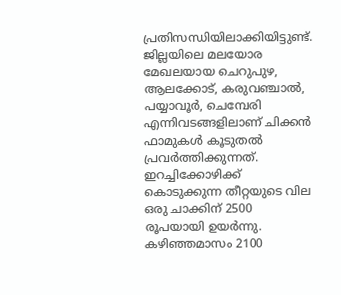പ്രതിസന്ധിയിലാക്കിയിട്ടുണ്ട്. ജില്ലയിലെ മലയോര മേഖലയായ ചെറുപുഴ, ആലക്കോട്, കരുവഞ്ചാൽ, പയ്യാവൂർ, ചെമ്പേരി എന്നിവടങ്ങളിലാണ് ചിക്കൻ ഫാമുകൾ കൂടുതൽ പ്രവർത്തിക്കുന്നത്.
ഇറച്ചിക്കോഴിക്ക് കൊടുക്കുന്ന തീറ്റയുടെ വില ഒരു ചാക്കിന് 2500 രൂപയായി ഉയർന്നു. കഴിഞ്ഞമാസം 2100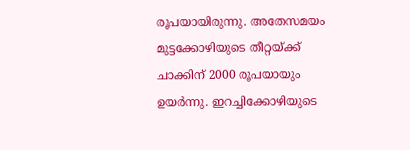രൂപയായിരുന്നു. അതേസമയം മുട്ടക്കോഴിയുടെ തീറ്റയ്ക്ക് ചാക്കിന് 2000 രൂപയായും ഉയർന്നു. ഇറച്ചിക്കോഴിയുടെ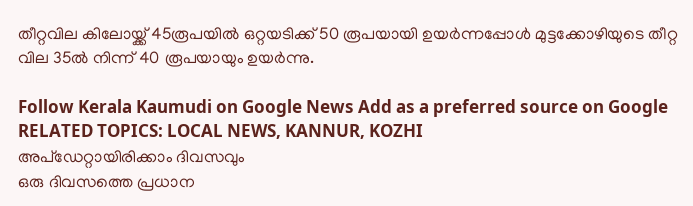തീറ്റവില കിലോയ്ക്ക് 45രൂപയിൽ ഒറ്റയടിക്ക് 50 രൂപയായി ഉയർന്നപ്പോൾ മുട്ടക്കോഴിയുടെ തീറ്റ വില 35ൽ നിന്ന് 40 രൂപയായും ഉയർന്നു.

Follow Kerala Kaumudi on Google News Add as a preferred source on Google
RELATED TOPICS: LOCAL NEWS, KANNUR, KOZHI
അപ്ഡേറ്റായിരിക്കാം ദിവസവും
ഒരു ദിവസത്തെ പ്രധാന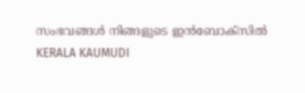സംഭവങ്ങൾ നിങ്ങളുടെ ഇൻബോക്സിൽ
KERALA KAUMUDI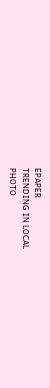EPAPER
TRENDING IN LOCAL
PHOTO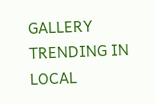GALLERY
TRENDING IN LOCAL